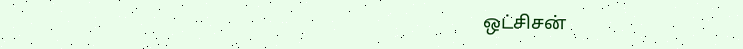ஒட்சிசன்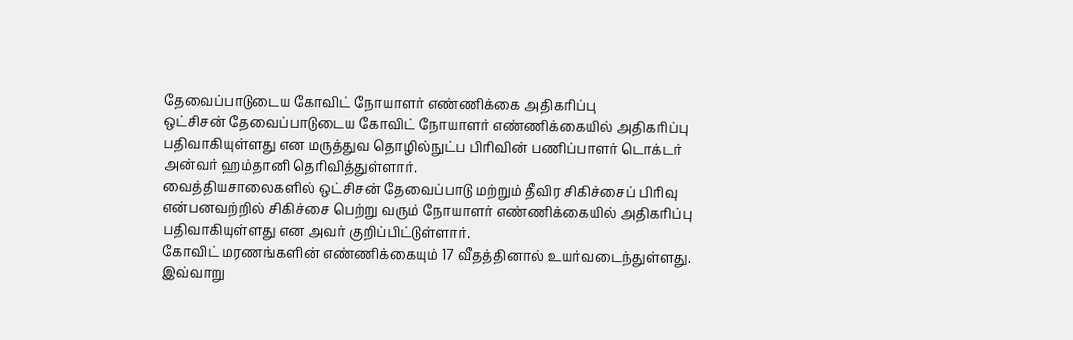தேவைப்பாடுடைய கோவிட் நோயாளர் எண்ணிக்கை அதிகரிப்பு
ஒட்சிசன் தேவைப்பாடுடைய கோவிட் நோயாளர் எண்ணிக்கையில் அதிகரிப்பு பதிவாகியுள்ளது என மருத்துவ தொழில்நுட்ப பிரிவின் பணிப்பாளர் டொக்டர் அன்வர் ஹம்தானி தெரிவித்துள்ளார்.
வைத்தியசாலைகளில் ஒட்சிசன் தேவைப்பாடு மற்றும் தீவிர சிகிச்சைப் பிரிவு என்பனவற்றில் சிகிச்சை பெற்று வரும் நோயாளர் எண்ணிக்கையில் அதிகரிப்பு பதிவாகியுள்ளது என அவர் குறிப்பிட்டுள்ளார்.
கோவிட் மரணங்களின் எண்ணிக்கையும் 17 வீதத்தினால் உயர்வடைந்துள்ளது.
இவ்வாறு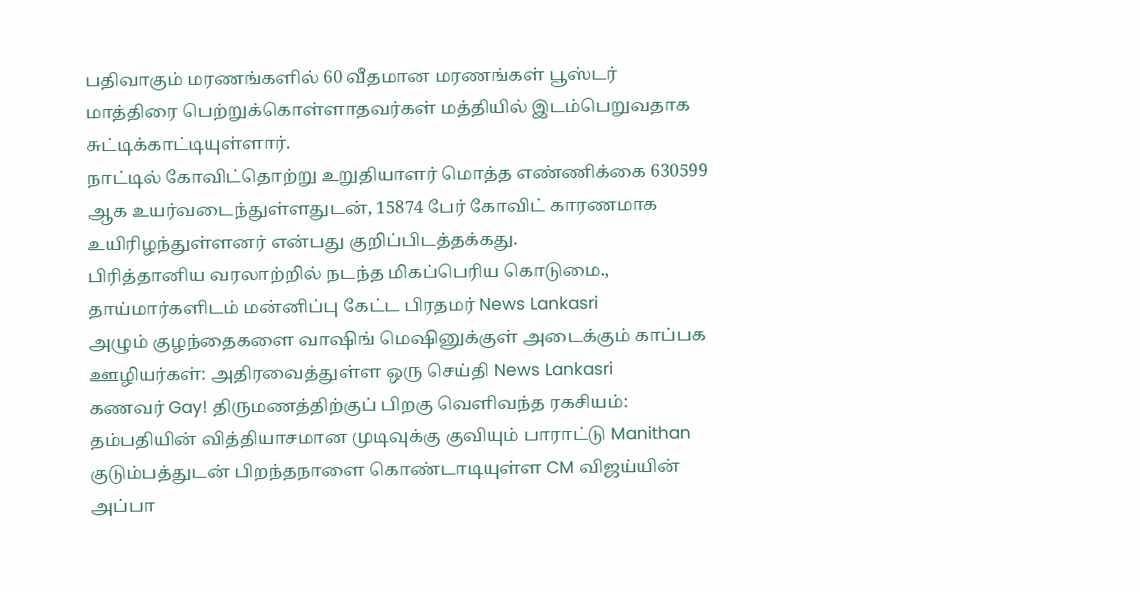பதிவாகும் மரணங்களில் 60 வீதமான மரணங்கள் பூஸ்டர் மாத்திரை பெற்றுக்கொள்ளாதவர்கள் மத்தியில் இடம்பெறுவதாக சுட்டிக்காட்டியுள்ளார்.
நாட்டில் கோவிட்தொற்று உறுதியாளர் மொத்த எண்ணிக்கை 630599 ஆக உயர்வடைந்துள்ளதுடன், 15874 பேர் கோவிட் காரணமாக உயிரிழந்துள்ளனர் என்பது குறிப்பிடத்தக்கது.
பிரித்தானிய வரலாற்றில் நடந்த மிகப்பெரிய கொடுமை., தாய்மார்களிடம் மன்னிப்பு கேட்ட பிரதமர் News Lankasri
அழும் குழந்தைகளை வாஷிங் மெஷினுக்குள் அடைக்கும் காப்பக ஊழியர்கள்: அதிரவைத்துள்ள ஒரு செய்தி News Lankasri
கணவர் Gay! திருமணத்திற்குப் பிறகு வெளிவந்த ரகசியம்: தம்பதியின் வித்தியாசமான முடிவுக்கு குவியும் பாராட்டு Manithan
குடும்பத்துடன் பிறந்தநாளை கொண்டாடியுள்ள CM விஜய்யின் அப்பா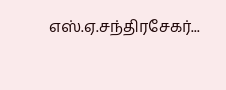எஸ்.ஏ.சந்திரசேகர்...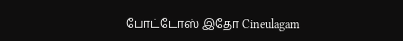போட்டோஸ் இதோ Cineulagam